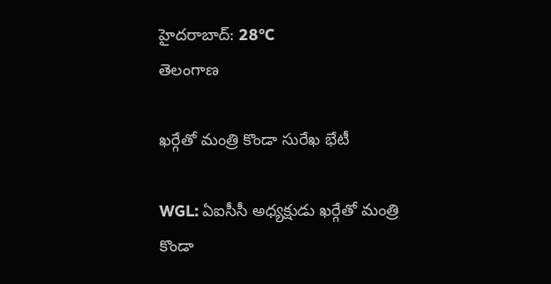హైదరాబాద్: 28°C
తెలంగాణ

ఖర్గేతో మంత్రి కొండా సురేఖ భేటీ

WGL: ఏఐసీసీ అధ్యక్షుడు ఖర్గేతో మంత్రి కొండా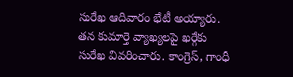సురేఖ ఆదివారం భేటీ అయ్యారు. తన కుమార్తె వ్యాఖ్యలపై ఖర్గేకు సురేఖ వివరించారు. కాంగ్రెస్, గాంధీ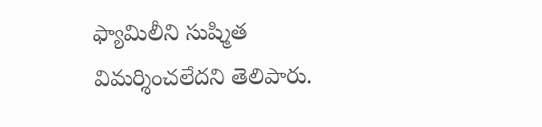ఫ్యామిలీని సుష్మిత విమర్శించలేదని తెలిపారు.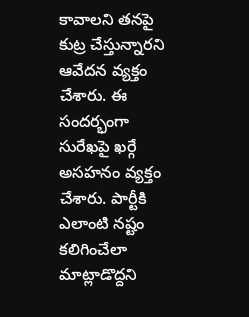కావాలని తనపై కుట్ర చేస్తున్నారని ఆవేదన వ్యక్తం చేశారు. ఈ సందర్భంగా సురేఖపై ఖర్గే అసహనం వ్యక్తం చేశారు. పార్టీకి ఎలాంటి నష్టం కలిగించేలా మాట్లాడొద్దని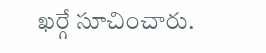ఖర్గే సూచించారు.